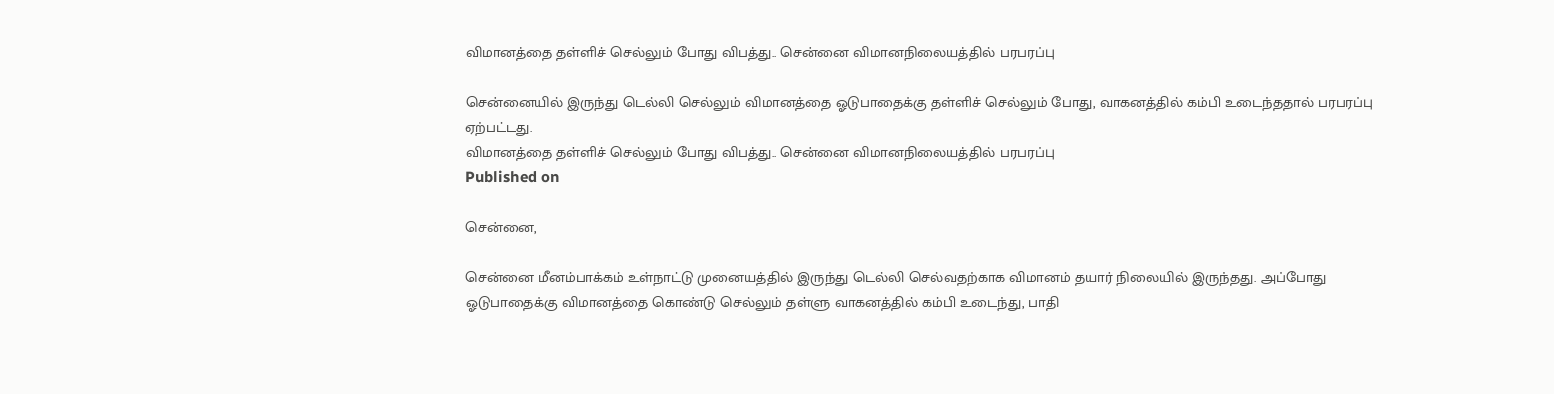விமானத்தை தள்ளிச் செல்லும் போது விபத்து.. சென்னை விமானநிலையத்தில் பரபரப்பு

சென்னையில் இருந்து டெல்லி செல்லும் விமானத்தை ஓடுபாதைக்கு தள்ளிச் செல்லும் போது, வாகனத்தில் கம்பி உடைந்ததால் பரபரப்பு ஏற்பட்டது.
விமானத்தை தள்ளிச் செல்லும் போது விபத்து.. சென்னை விமானநிலையத்தில் பரபரப்பு
Published on

சென்னை,

சென்னை மீனம்பாக்கம் உள்நாட்டு முனையத்தில் இருந்து டெல்லி செல்வதற்காக விமானம் தயார் நிலையில் இருந்தது. அப்போது ஓடுபாதைக்கு விமானத்தை கொண்டு செல்லும் தள்ளு வாகனத்தில் கம்பி உடைந்து, பாதி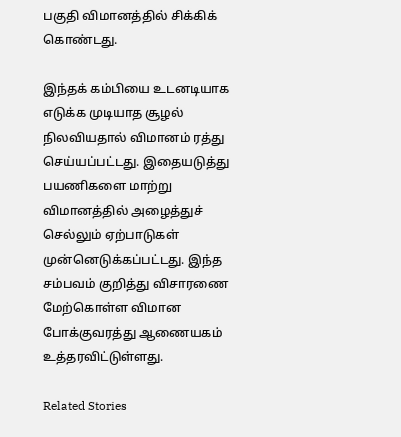பகுதி விமானத்தில் சிக்கிக் கொண்டது.

இந்தக் கம்பியை உடனடியாக எடுக்க முடியாத சூழல் நிலவியதால் விமானம் ரத்து செய்யப்பட்டது. இதையடுத்து பயணிகளை மாற்று விமானத்தில் அழைத்துச் செல்லும் ஏற்பாடுகள் முன்னெடுக்கப்பட்டது. இந்த சம்பவம் குறித்து விசாரணை மேற்கொள்ள விமான போக்குவரத்து ஆணையகம் உத்தரவிட்டுள்ளது.

Related Stories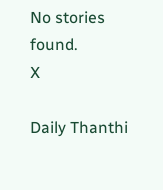No stories found.
X

Daily Thanthi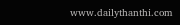www.dailythanthi.com